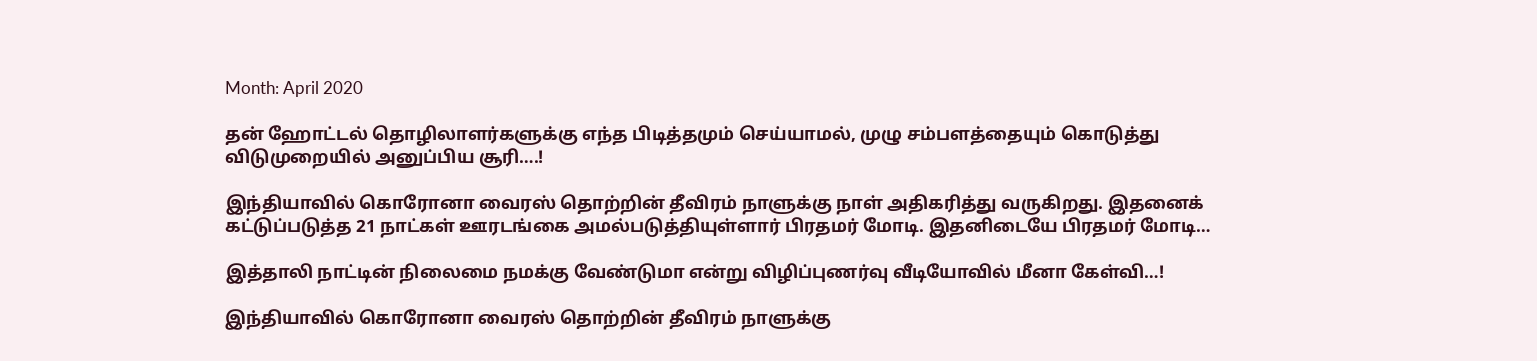Month: April 2020

தன் ஹோட்டல் தொழிலாளர்களுக்கு எந்த பிடித்தமும் செய்யாமல், முழு சம்பளத்தையும் கொடுத்து விடுமுறையில் அனுப்பிய சூரி….!

இந்தியாவில் கொரோனா வைரஸ் தொற்றின் தீவிரம் நாளுக்கு நாள் அதிகரித்து வருகிறது. இதனைக் கட்டுப்படுத்த 21 நாட்கள் ஊரடங்கை அமல்படுத்தியுள்ளார் பிரதமர் மோடி. இதனிடையே பிரதமர் மோடி…

இத்தாலி நாட்டின் நிலைமை நமக்கு வேண்டுமா என்று விழிப்புணர்வு வீடியோவில் மீனா கேள்வி…!

இந்தியாவில் கொரோனா வைரஸ் தொற்றின் தீவிரம் நாளுக்கு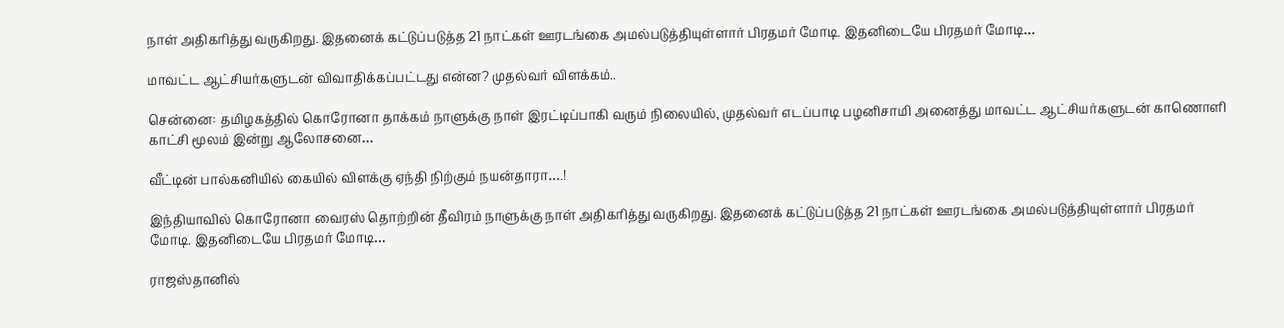நாள் அதிகரித்து வருகிறது. இதனைக் கட்டுப்படுத்த 21 நாட்கள் ஊரடங்கை அமல்படுத்தியுள்ளார் பிரதமர் மோடி. இதனிடையே பிரதமர் மோடி…

மாவட்ட ஆட்சியர்களுடன் விவாதிக்கப்பட்டது என்ன? முதல்வர் விளக்கம்..

சென்னை: தமிழகத்தில் கொரோனா தாக்கம் நாளுக்கு நாள் இரட்டிப்பாகி வரும் நிலையில், முதல்வர் எடப்பாடி பழனிசாமி அனைத்து மாவட்ட ஆட்சியர்களுடன் காணொளி காட்சி மூலம் இன்று ஆலோசனை…

வீட்டின் பால்கனியில் கையில் விளக்கு ஏந்தி நிற்கும் நயன்தாரா….!

இந்தியாவில் கொரோனா வைரஸ் தொற்றின் தீவிரம் நாளுக்கு நாள் அதிகரித்து வருகிறது. இதனைக் கட்டுப்படுத்த 21 நாட்கள் ஊரடங்கை அமல்படுத்தியுள்ளார் பிரதமர் மோடி. இதனிடையே பிரதமர் மோடி…

ராஜஸ்தானில்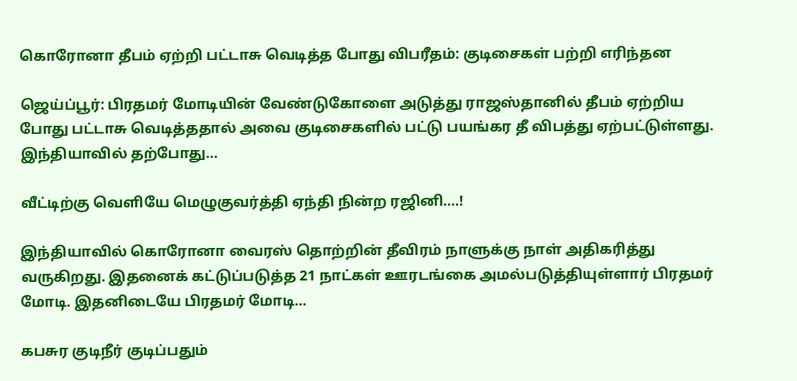கொரோனா தீபம் ஏற்றி பட்டாசு வெடித்த போது விபரீதம்: குடிசைகள் பற்றி எரிந்தன

ஜெய்ப்பூர்: பிரதமர் மோடியின் வேண்டுகோளை அடுத்து ராஜஸ்தானில் தீபம் ஏற்றிய போது பட்டாசு வெடித்ததால் அவை குடிசைகளில் பட்டு பயங்கர தீ விபத்து ஏற்பட்டுள்ளது. இந்தியாவில் தற்போது…

வீட்டிற்கு வெளியே மெழுகுவர்த்தி ஏந்தி நின்ற ரஜினி….!

இந்தியாவில் கொரோனா வைரஸ் தொற்றின் தீவிரம் நாளுக்கு நாள் அதிகரித்து வருகிறது. இதனைக் கட்டுப்படுத்த 21 நாட்கள் ஊரடங்கை அமல்படுத்தியுள்ளார் பிரதமர் மோடி. இதனிடையே பிரதமர் மோடி…

கபசுர குடிநீர் குடிப்பதும்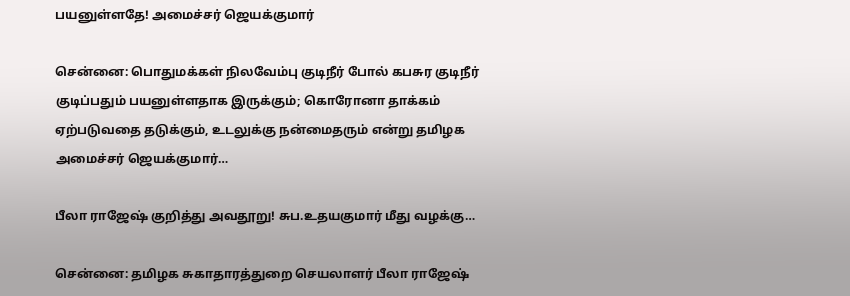பயனுள்ளதே! அமைச்சர் ஜெயக்குமார்

சென்னை: பொதுமக்கள் நிலவேம்பு குடிநீர் போல் கபசுர குடிநீர் குடிப்பதும் பயனுள்ளதாக இருக்கும்; கொரோனா தாக்கம் ஏற்படுவதை தடுக்கும், உடலுக்கு நன்மைதரும் என்று தமிழக அமைச்சர் ஜெயக்குமார்…

பீலா ராஜேஷ் குறித்து அவதூறு! சுப.உதயகுமார் மீது வழக்கு…

சென்னை: தமிழக சுகாதாரத்துறை செயலாளர் பீலா ராஜேஷ்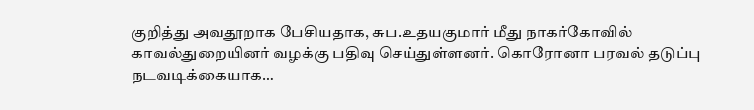குறித்து அவதூறாக பேசியதாக, சுப.உதயகுமார் மீது நாகர்கோவில் காவல்துறையினர் வழக்கு பதிவு செய்துள்ளனர். கொரோனா பரவல் தடுப்பு நடவடிக்கையாக…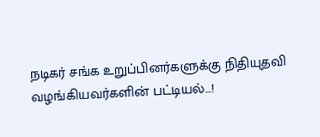நடிகர் சங்க உறுப்பினர்களுக்கு நிதியுதவி வழங்கியவர்களின் பட்டியல்…!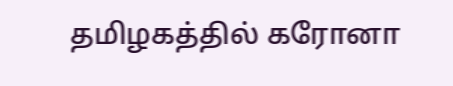தமிழகத்தில் கரோனா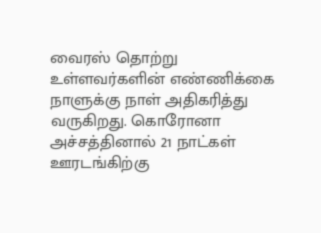வைரஸ் தொற்று உள்ளவர்களின் எண்ணிக்கை நாளுக்கு நாள் அதிகரித்து வருகிறது. கொரோனா அச்சத்தினால் 21 நாட்கள் ஊரடங்கிற்கு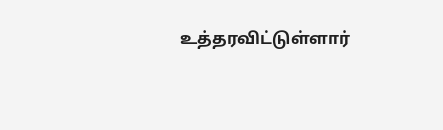உத்தரவிட்டுள்ளார்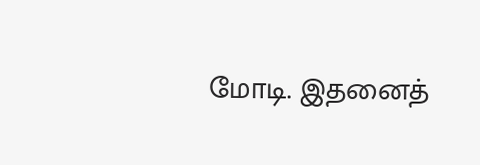மோடி. இதனைத்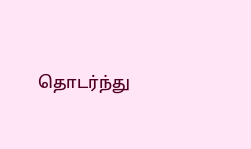தொடர்ந்து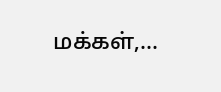மக்கள்,…